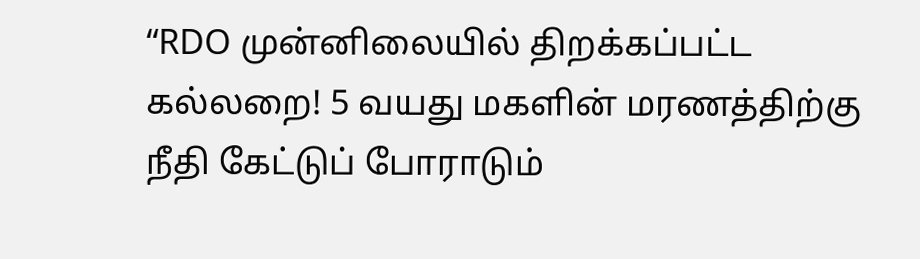“RDO முன்னிலையில் திறக்கப்பட்ட கல்லறை! 5 வயது மகளின் மரணத்திற்கு நீதி கேட்டுப் போராடும்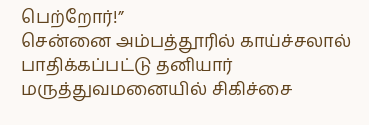பெற்றோர்!”
சென்னை அம்பத்தூரில் காய்ச்சலால் பாதிக்கப்பட்டு தனியார் மருத்துவமனையில் சிகிச்சை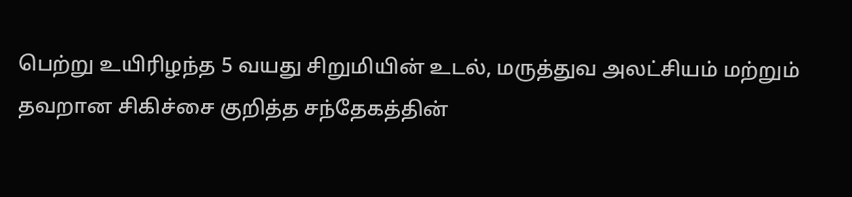பெற்று உயிரிழந்த 5 வயது சிறுமியின் உடல், மருத்துவ அலட்சியம் மற்றும் தவறான சிகிச்சை குறித்த சந்தேகத்தின்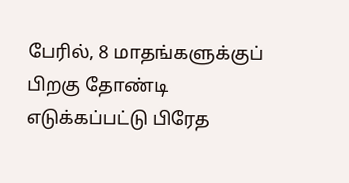பேரில், 8 மாதங்களுக்குப் பிறகு தோண்டி எடுக்கப்பட்டு பிரேத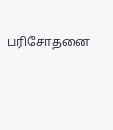பரிசோதனை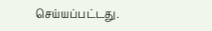செய்யப்பட்டது.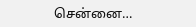சென்னை…